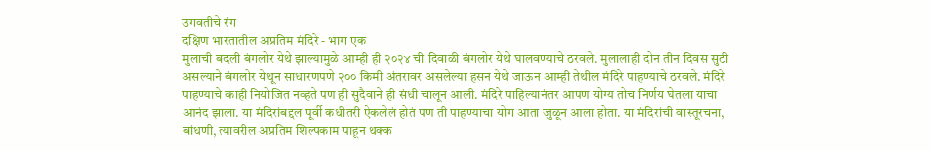उगवतीचे रंग
दक्षिण भारतातील अप्रतिम मंदिरे - भाग एक
मुलाची बदली बंगलोर येथे झाल्यामुळे आम्ही ही २०२४ ची दिवाळी बंगलोर येथे घालवण्याचे ठरवले. मुलालाही दोन तीन दिवस सुटी असल्याने बंगलोर येथून साधारणपणे २०० किमी अंतरावर असलेल्या हसन येथे जाऊन आम्ही तेथील मंदिरे पाहण्याचे ठरवले. मंदिरे पाहण्याचे काही नियोजित नव्हते पण ही सुदैवाने ही संधी चालून आली. मंदिरे पाहिल्यानंतर आपण योग्य तोच निर्णय घेतला याचा आनंद झाला. या मंदिरांबद्दल पूर्वी कधीतरी ऐकलेलं होतं पण ती पाहण्याचा योग आता जुळून आला होता. या मंदिरांची वास्तूरचना, बांधणी, त्यावरील अप्रतिम शिल्पकाम पाहून थक्क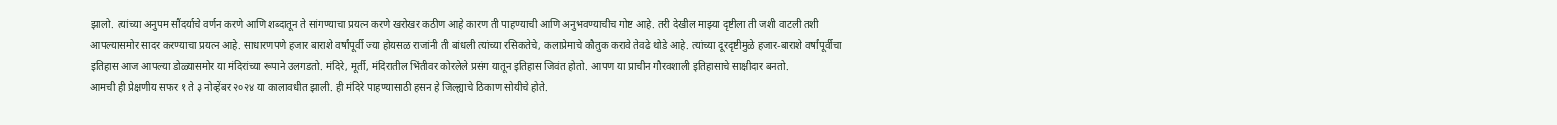झालो. त्यांच्या अनुपम सौंदर्याचे वर्णन करणे आणि शब्दातून ते सांगण्याचा प्रयत्न करणे खरोखर कठीण आहे कारण ती पाहण्याची आणि अनुभवण्याचीच गोष्ट आहे. तरी देखील माझ्या दृष्टीला ती जशी वाटली तशी आपल्यासमोर सादर करण्याचा प्रयत्न आहे. साधारणपणे हजार बाराशे वर्षांपूर्वी ज्या होयसळ राजांनी ती बांधली त्यांच्या रसिकतेचे, कलाप्रेमाचे कौतुक करावे तेवढे थोडे आहे. त्यांच्या दूरदृष्टीमुळे हजार-बाराशे वर्षांपूर्वीचा इतिहास आज आपल्या डोळ्यासमोर या मंदिरांच्या रूपाने उलगडतो. मंदिरे, मूर्ती, मंदिरातील भिंतीवर कोरलेले प्रसंग यातून इतिहास जिवंत होतो. आपण या प्राचीन गौरवशाली इतिहासाचे साक्षीदार बनतो.
आमची ही प्रेक्षणीय सफर १ ते ३ नोव्हेंबर २०२४ या कालावधीत झाली. ही मंदिरे पाहण्यासाठी हसन हे जिल्ह्याचे ठिकाण सोयीचे होते.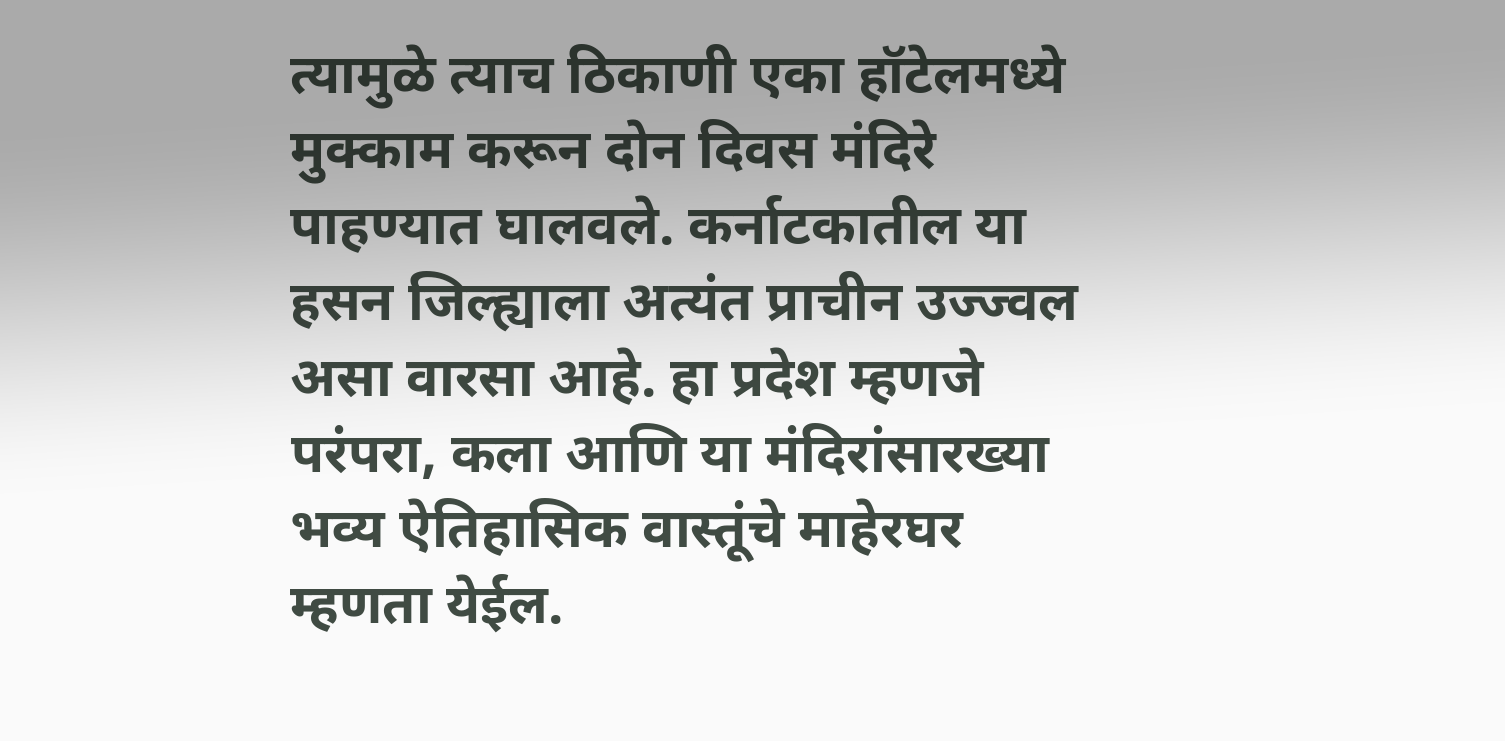त्यामुळे त्याच ठिकाणी एका हॉटेलमध्ये मुक्काम करून दोन दिवस मंदिरे पाहण्यात घालवले. कर्नाटकातील या हसन जिल्ह्याला अत्यंत प्राचीन उज्ज्वल असा वारसा आहे. हा प्रदेश म्हणजे परंपरा, कला आणि या मंदिरांसारख्या भव्य ऐतिहासिक वास्तूंचे माहेरघर म्हणता येईल.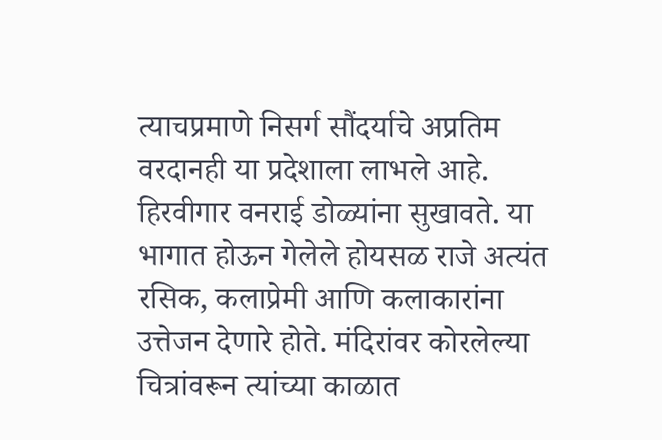त्याचप्रमाणे निसर्ग सौंदर्याचे अप्रतिम वरदानही या प्रदेशाला लाभले आहे. हिरवीगार वनराई डोळ्यांना सुखावते. या भागात होऊन गेलेले होयसळ राजे अत्यंत रसिक, कलाप्रेमी आणि कलाकारांना उत्तेजन देणारे होते. मंदिरांवर कोरलेल्या चित्रांवरून त्यांच्या काळात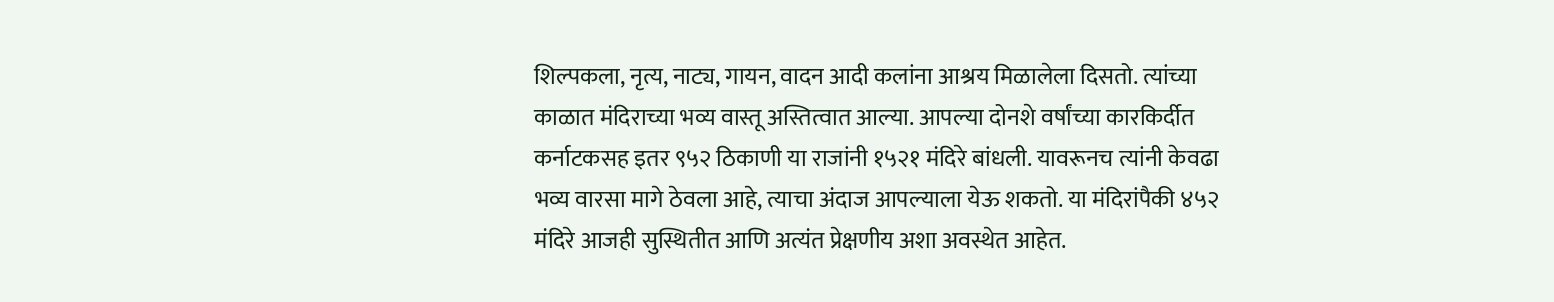शिल्पकला, नृत्य, नाट्य, गायन, वादन आदी कलांना आश्रय मिळालेला दिसतो. त्यांच्या काळात मंदिराच्या भव्य वास्तू अस्तित्वात आल्या. आपल्या दोनशे वर्षांच्या कारकिर्दीत कर्नाटकसह इतर ९५२ ठिकाणी या राजांनी १५२१ मंदिरे बांधली. यावरूनच त्यांनी केवढा भव्य वारसा मागे ठेवला आहे, त्याचा अंदाज आपल्याला येऊ शकतो. या मंदिरांपैकी ४५२ मंदिरे आजही सुस्थितीत आणि अत्यंत प्रेक्षणीय अशा अवस्थेत आहेत.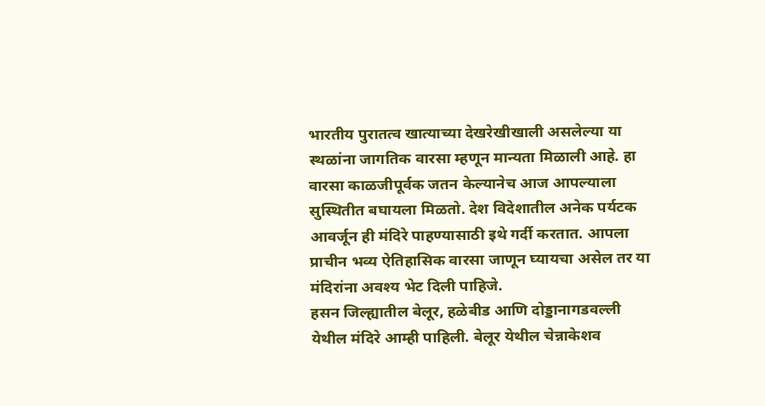भारतीय पुरातत्व खात्याच्या देखरेखीखाली असलेल्या या स्थळांना जागतिक वारसा म्हणून मान्यता मिळाली आहे. हा वारसा काळजीपूर्वक जतन केल्यानेच आज आपल्याला सुस्थितीत बघायला मिळतो. देश विदेशातील अनेक पर्यटक आवर्जून ही मंदिरे पाहण्यासाठी इथे गर्दी करतात. आपला प्राचीन भव्य ऐतिहासिक वारसा जाणून घ्यायचा असेल तर या मंदिरांना अवश्य भेट दिली पाहिजे.
हसन जिल्ह्यातील बेलूर, हळेबीड आणि दोड्डानागडवल्ली येथील मंदिरे आम्ही पाहिली. बेलूर येथील चेन्नाकेशव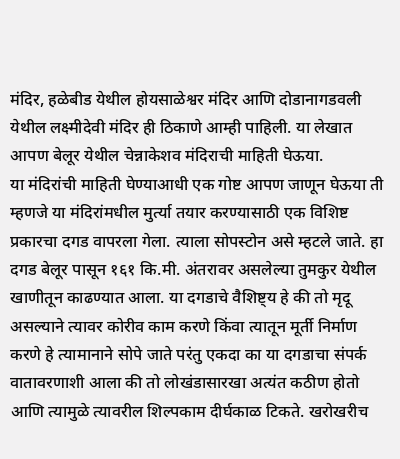मंदिर, हळेबीड येथील होयसाळेश्वर मंदिर आणि दोडानागडवली येथील लक्ष्मीदेवी मंदिर ही ठिकाणे आम्ही पाहिली. या लेखात आपण बेलूर येथील चेन्नाकेशव मंदिराची माहिती घेऊया.
या मंदिरांची माहिती घेण्याआधी एक गोष्ट आपण जाणून घेऊया ती म्हणजे या मंदिरांमधील मुर्त्या तयार करण्यासाठी एक विशिष्ट प्रकारचा दगड वापरला गेला. त्याला सोपस्टोन असे म्हटले जाते. हा दगड बेलूर पासून १६१ कि.मी. अंतरावर असलेल्या तुमकुर येथील खाणीतून काढण्यात आला. या दगडाचे वैशिष्ट्य हे की तो मृदू असल्याने त्यावर कोरीव काम करणे किंवा त्यातून मूर्ती निर्माण करणे हे त्यामानाने सोपे जाते परंतु एकदा का या दगडाचा संपर्क वातावरणाशी आला की तो लोखंडासारखा अत्यंत कठीण होतो आणि त्यामुळे त्यावरील शिल्पकाम दीर्घकाळ टिकते. खरोखरीच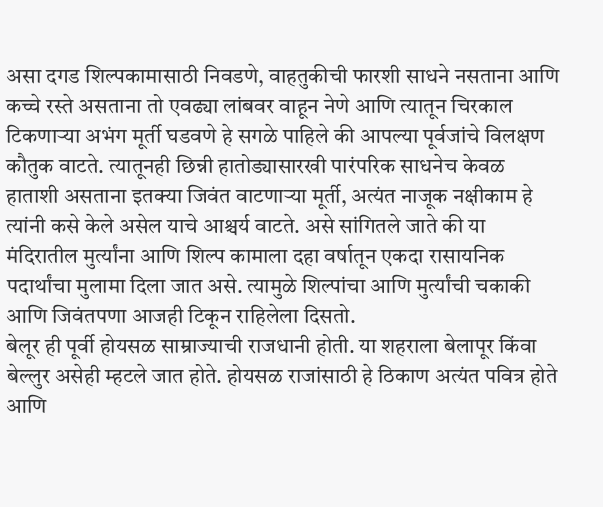असा दगड शिल्पकामासाठी निवडणे, वाहतुकीची फारशी साधने नसताना आणि कच्चे रस्ते असताना तो एवढ्या लांबवर वाहून नेणे आणि त्यातून चिरकाल टिकणाऱ्या अभंग मूर्ती घडवणे हे सगळे पाहिले की आपल्या पूर्वजांचे विलक्षण कौतुक वाटते. त्यातूनही छिन्नी हातोड्यासारखी पारंपरिक साधनेच केवळ हाताशी असताना इतक्या जिवंत वाटणाऱ्या मूर्ती, अत्यंत नाजूक नक्षीकाम हे त्यांनी कसे केले असेल याचे आश्चर्य वाटते. असे सांगितले जाते की या मंदिरातील मुर्त्यांना आणि शिल्प कामाला दहा वर्षातून एकदा रासायनिक पदार्थांचा मुलामा दिला जात असे. त्यामुळे शिल्पांचा आणि मुर्त्यांची चकाकी आणि जिवंतपणा आजही टिकून राहिलेला दिसतो.
बेलूर ही पूर्वी होयसळ साम्राज्याची राजधानी होती. या शहराला बेलापूर किंवा बेल्लुर असेही म्हटले जात होते. होयसळ राजांसाठी हे ठिकाण अत्यंत पवित्र होते आणि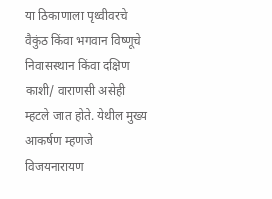या ठिकाणाला पृथ्वीवरचे वैकुंठ किंवा भगवान विष्णूचे निवासस्थान किंवा दक्षिण काशी/ वाराणसी असेही म्हटले जात होते. येथील मुख्य आकर्षण म्हणजे विजयनारायण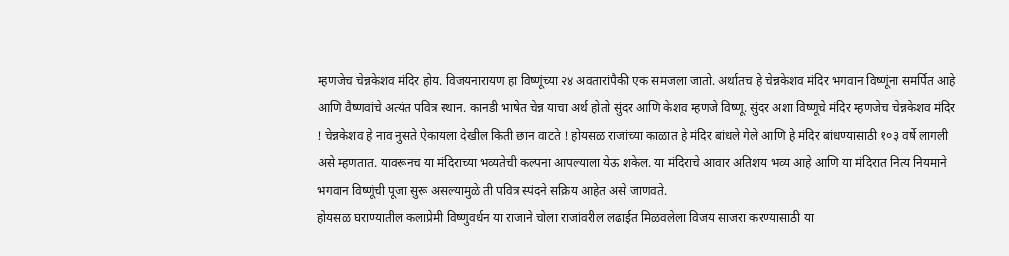म्हणजेच चेन्नकेशव मंदिर होय. विजयनारायण हा विष्णूंच्या २४ अवतारांपैकी एक समजला जातो. अर्थातच हे चेन्नकेशव मंदिर भगवान विष्णूंना समर्पित आहे आणि वैष्णवांचे अत्यंत पवित्र स्थान. कानडी भाषेत चेन्न याचा अर्थ होतो सुंदर आणि केशव म्हणजे विष्णू. सुंदर अशा विष्णूचे मंदिर म्हणजेच चेन्नकेशव मंदिर ! चेन्नकेशव हे नाव नुसते ऐकायला देखील किती छान वाटते ! होयसळ राजांच्या काळात हे मंदिर बांधले गेले आणि हे मंदिर बांधण्यासाठी १०३ वर्षे लागली असे म्हणतात. यावरूनच या मंदिराच्या भव्यतेची कल्पना आपल्याला येऊ शकेल. या मंदिराचे आवार अतिशय भव्य आहे आणि या मंदिरात नित्य नियमाने भगवान विष्णूंची पूजा सुरू असल्यामुळे ती पवित्र स्पंदने सक्रिय आहेत असे जाणवते.
होयसळ घराण्यातील कलाप्रेमी विष्णुवर्धन या राजाने चोला राजांवरील लढाईत मिळवलेला विजय साजरा करण्यासाठी या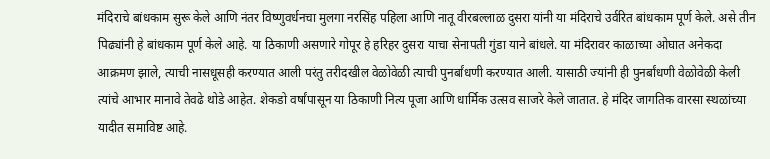मंदिराचे बांधकाम सुरू केले आणि नंतर विष्णुवर्धनचा मुलगा नरसिंह पहिला आणि नातू वीरबल्लाळ दुसरा यांनी या मंदिराचे उर्वरित बांधकाम पूर्ण केले. असे तीन पिढ्यांनी हे बांधकाम पूर्ण केले आहे. या ठिकाणी असणारे गोपूर हे हरिहर दुसरा याचा सेनापती गुंडा याने बांधले. या मंदिरावर काळाच्या ओघात अनेकदा आक्रमण झाले, त्याची नासधूसही करण्यात आली परंतु तरीदखील वेळोवेळी त्याची पुनर्बांधणी करण्यात आली. यासाठी ज्यांनी ही पुनर्बांधणी वेळोवेळी केली त्यांचे आभार मानावे तेवढे थोडे आहेत. शेकडो वर्षांपासून या ठिकाणी नित्य पूजा आणि धार्मिक उत्सव साजरे केले जातात. हे मंदिर जागतिक वारसा स्थळांच्या यादीत समाविष्ट आहे.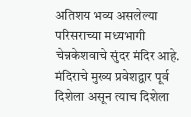अतिशय भव्य असलेल्या परिसराच्या मध्यभागी चेन्नकेशवाचे सुंदर मंदिर आहे. मंदिराचे मुख्य प्रवेशद्वार पूर्व दिशेला असून त्याच दिशेला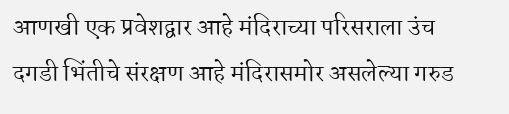आणखी एक प्रवेशद्वार आहे मंदिराच्या परिसराला उंच दगडी भिंतीचे संरक्षण आहे मंदिरासमोर असलेल्या गरुड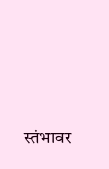स्तंभावर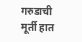गरुडाची मूर्ती हात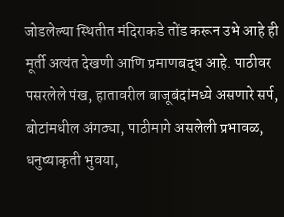जोडलेल्या स्थितीत मंदिराकडे तोंड करून उभे आहे ही मूर्ती अत्यंत देखणी आणि प्रमाणबद्ध आहे. पाठीवर पसरलेले पंख, हातावरील बाजूबंदांमध्ये असणारे सर्प, बोटांमधील अंगठ्या, पाठीमागे असलेली प्रभावळ, धनुष्याकृती भुवया,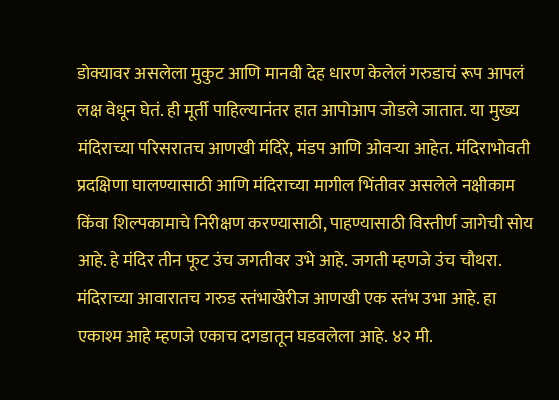डोक्यावर असलेला मुकुट आणि मानवी देह धारण केलेलं गरुडाचं रूप आपलं लक्ष वेधून घेतं. ही मूर्ती पाहिल्यानंतर हात आपोआप जोडले जातात. या मुख्य मंदिराच्या परिसरातच आणखी मंदिरे, मंडप आणि ओवऱ्या आहेत. मंदिराभोवती प्रदक्षिणा घालण्यासाठी आणि मंदिराच्या मागील भिंतीवर असलेले नक्षीकाम किंवा शिल्पकामाचे निरीक्षण करण्यासाठी, पाहण्यासाठी विस्तीर्ण जागेची सोय आहे. हे मंदिर तीन फूट उंच जगतीवर उभे आहे. जगती म्हणजे उंच चौथरा. मंदिराच्या आवारातच गरुड स्तंभाखेरीज आणखी एक स्तंभ उभा आहे. हा एकाश्म आहे म्हणजे एकाच दगडातून घडवलेला आहे. ४२ मी.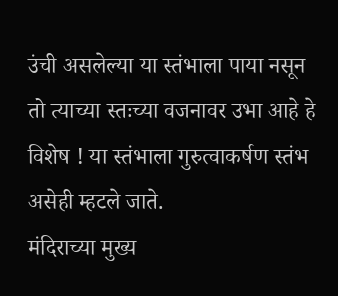उंची असलेल्या या स्तंभाला पाया नसून तो त्याच्या स्तःच्या वजनावर उभा आहे हे विशेष ! या स्तंभाला गुरुत्वाकर्षण स्तंभ असेही म्हटले जाते.
मंदिराच्या मुख्य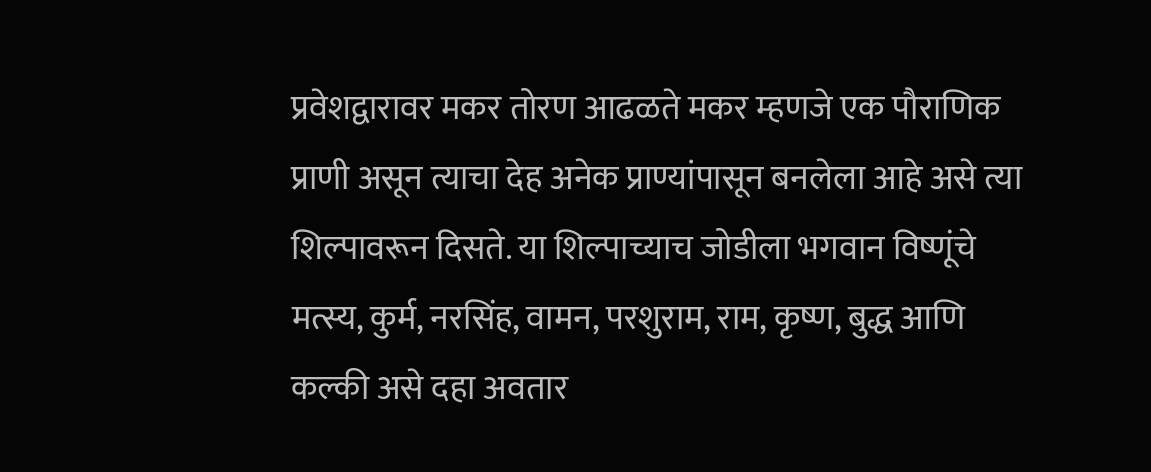प्रवेशद्वारावर मकर तोरण आढळते मकर म्हणजे एक पौराणिक प्राणी असून त्याचा देह अनेक प्राण्यांपासून बनलेला आहे असे त्या शिल्पावरून दिसते. या शिल्पाच्याच जोडीला भगवान विष्णूंचे मत्स्य, कुर्म, नरसिंह, वामन, परशुराम, राम, कृष्ण, बुद्ध आणि कल्की असे दहा अवतार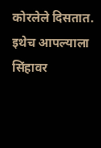कोरलेले दिसतात. इथेच आपल्याला सिंहावर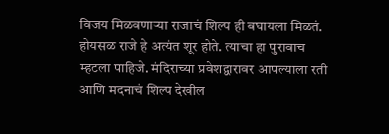विजय मिळवणाऱ्या राजाचं शिल्प ही बघायला मिळतं. होयसळ राजे हे अत्यंत शूर होते. त्याचा हा पुरावाच म्हटला पाहिजे. मंदिराच्या प्रवेशद्वारावर आपल्याला रती आणि मदनाचं शिल्प देखील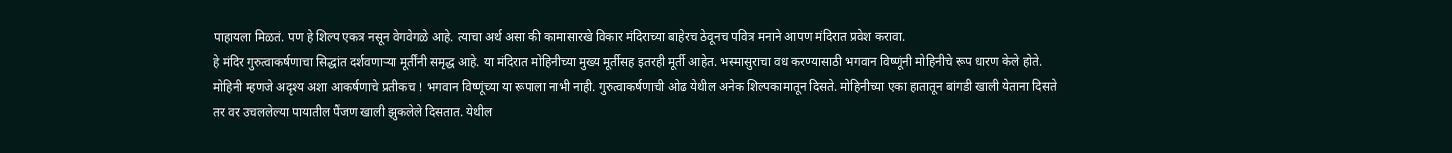पाहायला मिळतं. पण हे शिल्प एकत्र नसून वेगवेगळे आहे. त्याचा अर्थ असा की कामासारखे विकार मंदिराच्या बाहेरच ठेवूनच पवित्र मनाने आपण मंदिरात प्रवेश करावा.
हे मंदिर गुरुत्वाकर्षणाचा सिद्धांत दर्शवणाऱ्या मूर्तींनी समृद्ध आहे. या मंदिरात मोहिनीच्या मुख्य मूर्तीसह इतरही मूर्ती आहेत. भस्मासुराचा वध करण्यासाठी भगवान विष्णूंनी मोहिनीचे रूप धारण केले होते. मोहिनी म्हणजे अदृश्य अशा आकर्षणाचे प्रतीकच ! भगवान विष्णूंच्या या रूपाला नाभी नाही. गुरुत्वाकर्षणाची ओढ येथील अनेक शिल्पकामातून दिसते. मोहिनीच्या एका हातातून बांगडी खाली येताना दिसते तर वर उचललेल्या पायातील पैंजण खाली झुकलेले दिसतात. येथील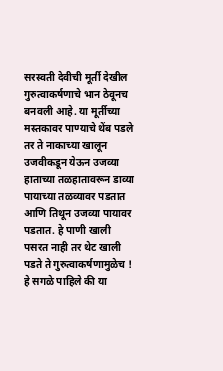सरस्वती देवीची मूर्ती देखील गुरुत्वाकर्षणाचे भान ठेवूनच बनवली आहे. या मूर्तीच्या मस्तकावर पाण्याचे थेंब पडले तर ते नाकाच्या खालून उजवीकडून येऊन उजव्या हाताच्या तळहातावरून डाव्या पायाच्या तळव्यावर पडतात आणि तिथून उजव्या पायावर पडतात. हे पाणी खाली पसरत नाही तर थेट खाली पडते ते गुरुत्वाकर्षणामुळेच ! हे सगळे पाहिले की या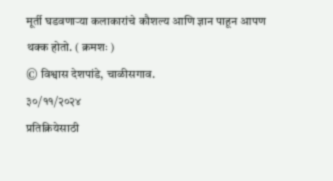मूर्ती घडवणाऱ्या कलाकारांचे कौशल्य आणि ज्ञान पाहून आपण थक्क होतो. ( क्रमशः )
© विश्वास देशपांडे, चाळीसगाव.
३०/११/२०२४
प्रतिक्रियेसाठी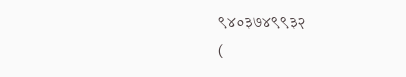९४०३७४९९३२
(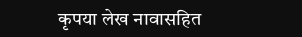कृपया लेख नावासहित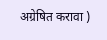अग्रेषित करावा )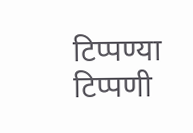टिप्पण्या
टिप्पणी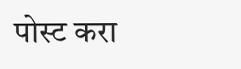पोस्ट करा